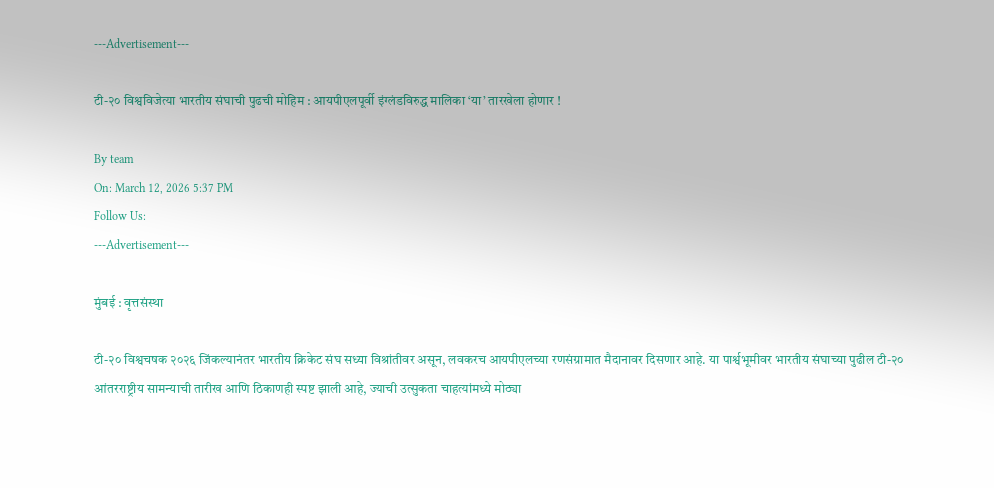---Advertisement---

टी-२० विश्वविजेत्या भारतीय संघाची पुढची मोहिम : आयपीएलपूर्वी इंग्लंडविरुद्ध मालिका ‘या’ तारखेला होणार !

By team
On: March 12, 2026 5:37 PM
Follow Us:
---Advertisement---

मुंबई : वृत्तसंस्था

टी-२० विश्वचषक २०२६ जिंकल्यानंतर भारतीय क्रिकेट संघ सध्या विश्रांतीवर असून, लवकरच आयपीएलच्या रणसंग्रामात मैदानावर दिसणार आहे. या पार्श्वभूमीवर भारतीय संघाच्या पुढील टी-२० आंतरराष्ट्रीय सामन्याची तारीख आणि ठिकाणही स्पष्ट झाली आहे, ज्याची उत्सुकता चाहत्यांमध्ये मोठ्या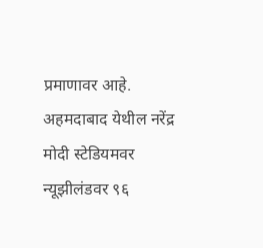प्रमाणावर आहे. अहमदाबाद येथील नरेंद्र मोदी स्टेडियमवर न्यूझीलंडवर ९६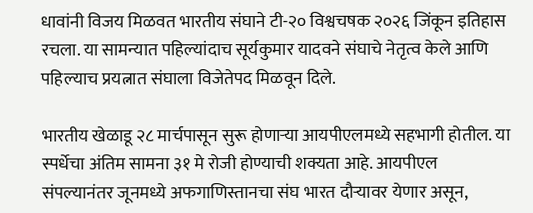धावांनी विजय मिळवत भारतीय संघाने टी-२० विश्वचषक २०२६ जिंकून इतिहास रचला. या सामन्यात पहिल्यांदाच सूर्यकुमार यादवने संघाचे नेतृत्व केले आणि पहिल्याच प्रयत्नात संघाला विजेतेपद मिळवून दिले.

भारतीय खेळाडू २८ मार्चपासून सुरू होणाऱ्या आयपीएलमध्ये सहभागी होतील. या स्पर्धेचा अंतिम सामना ३१ मे रोजी होण्याची शक्यता आहे. आयपीएल संपल्यानंतर जूनमध्ये अफगाणिस्तानचा संघ भारत दौऱ्यावर येणार असून,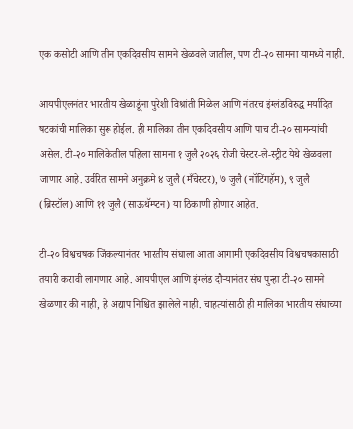एक कसोटी आणि तीन एकदिवसीय सामने खेळवले जातील, पण टी-२० सामना यामध्ये नाही.

आयपीएलनंतर भारतीय खेळाडूंना पुरेशी विश्रांती मिळेल आणि नंतरच इंग्लंडविरुद्ध मर्यादित षटकांची मालिका सुरू होईल. ही मालिका तीन एकदिवसीय आणि पाच टी-२० सामन्यांची असेल. टी-२० मालिकेतील पहिला सामना १ जुलै २०२६ रोजी चेस्टर-ले-स्ट्रीट येथे खेळवला जाणार आहे. उर्वरित सामने अनुक्रमे ४ जुलै (मँचेस्टर), ७ जुलै (नॉटिंगहॅम), ९ जुलै (ब्रिस्टॉल) आणि ११ जुलै (साऊथॅम्प्टन) या ठिकाणी होणार आहेत.

टी-२० विश्वचषक जिंकल्यानंतर भारतीय संघाला आता आगामी एकदिवसीय विश्वचषकासाठी तयारी करावी लागणार आहे. आयपीएल आणि इंग्लंड दौऱ्यानंतर संघ पुन्हा टी-२० सामने खेळणार की नाही, हे अद्याप निश्चित झालेले नाही. चाहत्यांसाठी ही मालिका भारतीय संघाच्या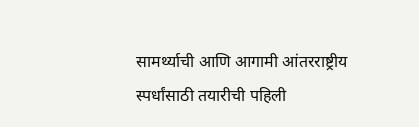सामर्थ्याची आणि आगामी आंतरराष्ट्रीय स्पर्धांसाठी तयारीची पहिली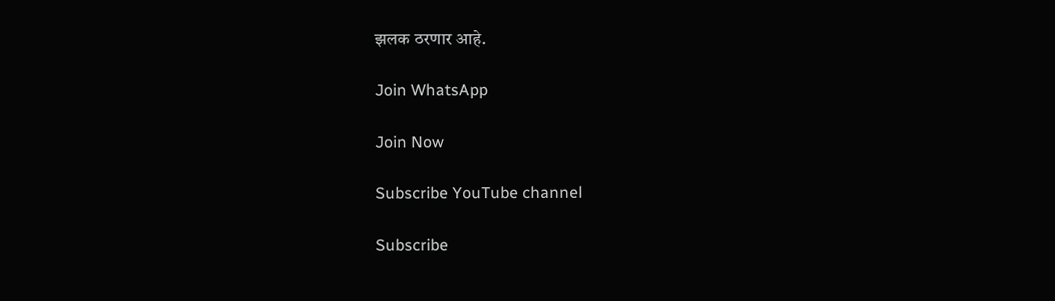झलक ठरणार आहे.

Join WhatsApp

Join Now

Subscribe YouTube channel

Subscribe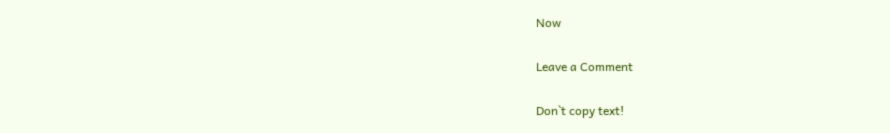Now

Leave a Comment

Don`t copy text!